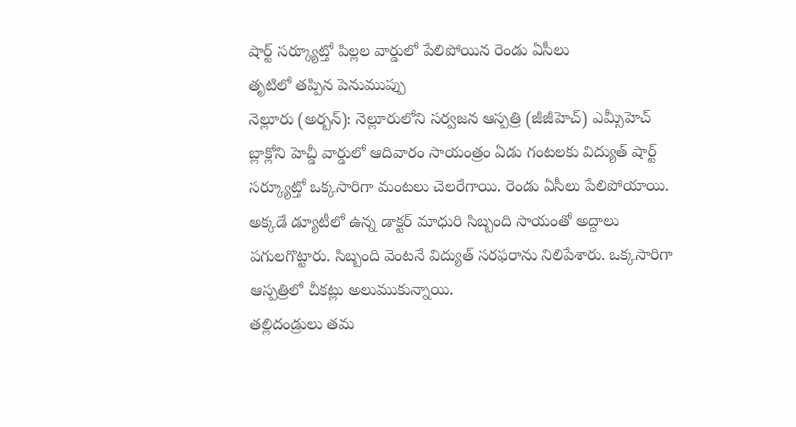షార్ట్ సర్క్యూట్తో పిల్లల వార్డులో పేలిపోయిన రెండు ఏసీలు
తృటిలో తప్పిన పెనుముప్పు
నెల్లూరు (అర్బన్): నెల్లూరులోని సర్వజన ఆస్పత్రి (జీజీహెచ్) ఎమ్సీహెచ్ బ్లాక్లోని హెచ్డీ వార్డులో ఆదివారం సాయంత్రం ఏడు గంటలకు విద్యుత్ షార్ట్ సర్క్యూట్తో ఒక్కసారిగా మంటలు చెలరేగాయి. రెండు ఏసీలు పేలిపోయాయి. అక్కడే డ్యూటీలో ఉన్న డాక్టర్ మాధురి సిబ్బంది సాయంతో అద్దాలు పగులగొట్టారు. సిబ్బంది వెంటనే విద్యుత్ సరఫరాను నిలిపేశారు. ఒక్కసారిగా ఆస్పత్రిలో చీకట్లు అలుముకున్నాయి.
తల్లిదండ్రులు తమ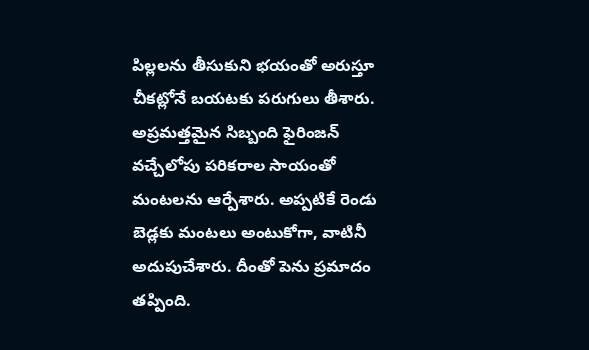పిల్లలను తీసుకుని భయంతో అరుస్తూ చీకట్లోనే బయటకు పరుగులు తీశారు. అప్రమత్తమైన సిబ్బంది ఫైరింజన్ వచ్చేలోపు పరికరాల సాయంతో మంటలను ఆర్పేశారు. అప్పటికే రెండు బెడ్లకు మంటలు అంటుకోగా, వాటినీ అదుపుచేశారు. దీంతో పెను ప్రమాదం తప్పింది.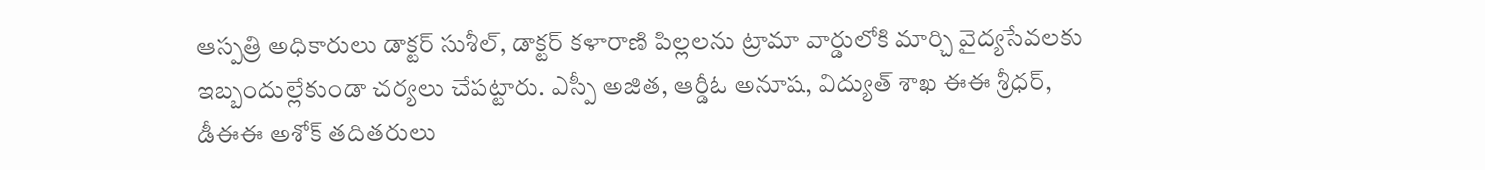ఆస్పత్రి అధికారులు డాక్టర్ సుశీల్, డాక్టర్ కళారాణి పిల్లలను ట్రామా వార్డులోకి మార్చి వైద్యసేవలకు ఇబ్బందుల్లేకుండా చర్యలు చేపట్టారు. ఎస్పీ అజిత, ఆర్డీఓ అనూష, విద్యుత్ శాఖ ఈఈ శ్రీధర్, డీఈఈ అశోక్ తదితరులు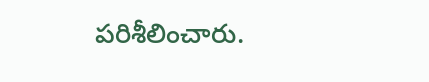పరిశీలించారు.